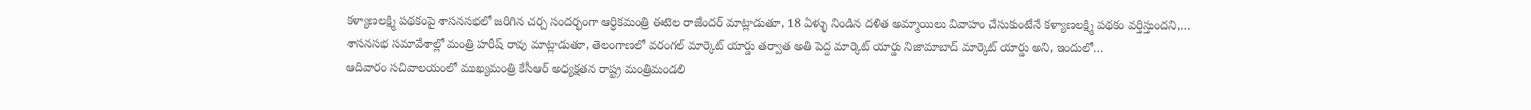కళ్యాణలక్ష్మి పథకంపై శాసనసభలో జరిగిన చర్చ సందర్భంగా ఆర్ధికమంత్రి ఈటెల రాజేందర్ మాట్లాడుతూ, 18 ఏళ్ళు నిండిన దళిత అమ్మాయిలు వివాహం చేసుకుంటేనే కళ్యాణలక్ష్మి పథకం వర్తిస్తుందని,…
శాసనసభ సమావేశాల్లో మంత్రి హరీష్ రావు మాట్లాడుతూ, తెలంగాణలో వరంగల్ మార్కెట్ యార్డు తర్వాత అతి పెద్ద మార్కెట్ యార్డు నిజామాబాద్ మార్కెట్ యార్డు అని, ఇందులో…
ఆదివారం సచివాలయంలో ముఖ్యమంత్రి కేసీఆర్ అధ్యక్షతన రాష్ట్ర మంత్రిమండలి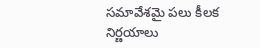సమావేశమై పలు కీలక నిర్ణయాలు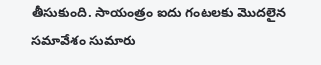తీసుకుంది. సాయంత్రం ఐదు గంటలకు మొదలైన సమావేశం సుమారు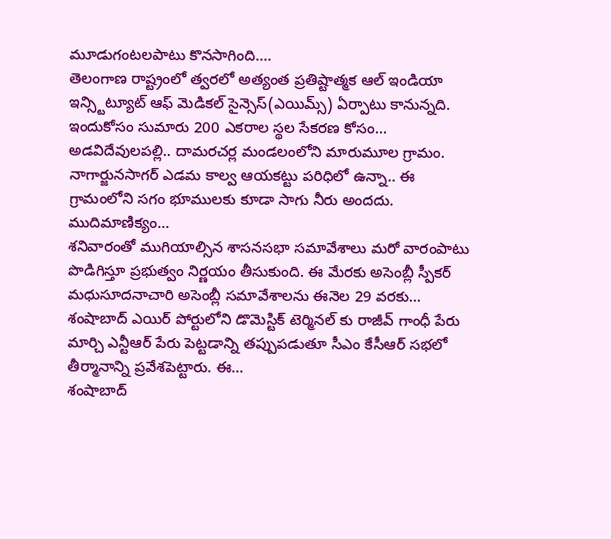మూడుగంటలపాటు కొనసాగింది.…
తెలంగాణ రాష్ట్రంలో త్వరలో అత్యంత ప్రతిష్టాత్మక ఆల్ ఇండియా ఇన్స్టిట్యూట్ ఆఫ్ మెడికల్ సైన్సెస్(ఎయిమ్స్) ఏర్పాటు కానున్నది. ఇందుకోసం సుమారు 200 ఎకరాల స్థల సేకరణ కోసం…
అడవిదేవులపల్లి.. దామరచర్ల మండలంలోని మారుమూల గ్రామం. నాగార్జునసాగర్ ఎడమ కాల్వ ఆయకట్టు పరిధిలో ఉన్నా.. ఈ గ్రామంలోని సగం భూములకు కూడా సాగు నీరు అందదు. ముదిమాణిక్యం…
శనివారంతో ముగియాల్సిన శాసనసభా సమావేశాలు మరో వారంపాటు పొడిగిస్తూ ప్రభుత్వం నిర్ణయం తీసుకుంది. ఈ మేరకు అసెంబ్లీ స్పీకర్ మధుసూదనాచారి అసెంబ్లీ సమావేశాలను ఈనెల 29 వరకు…
శంషాబాద్ ఎయిర్ పోర్టులోని డొమెస్టిక్ టెర్మినల్ కు రాజీవ్ గాంధీ పేరు మార్చి ఎన్టీఆర్ పేరు పెట్టడాన్ని తప్పుపడుతూ సీఎం కేసీఆర్ సభలో తీర్మానాన్ని ప్రవేశపెట్టారు. ఈ…
శంషాబాద్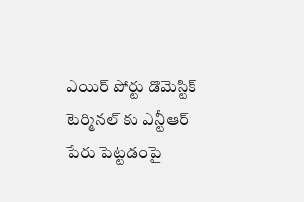ఎయిర్ పోర్టు డొమెస్టిక్ టెర్మినల్ కు ఎన్టీఆర్ పేరు పెట్టడంపై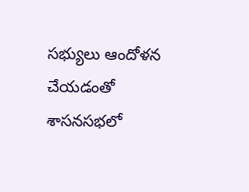సభ్యులు ఆందోళన చేయడంతో శాసనసభలో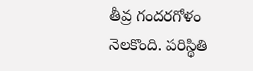తీవ్ర గందరగోళం నెలకొంది. పరిస్థితి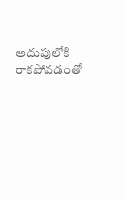అదుపులోకి రాకపోవడంతో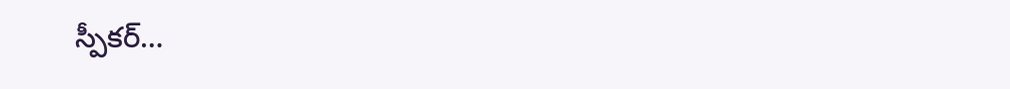స్పీకర్…